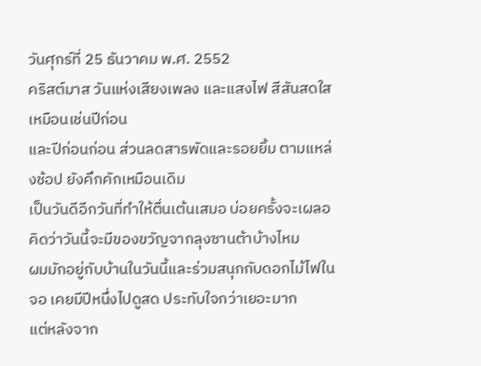วันศุกร์ที่ 25 ธันวาคม พ.ศ. 2552
คริสต์มาส วันแห่งเสียงเพลง และแสงไฟ สีสันสดใสเหมือนเช่นปีก่อน
และปีก่อนก่อน ส่วนลดสารพัดและรอยยิ้ม ตามแหล่งช้อป ยังคึกคักเหมือนเดิม
เป็นวันดีอีกวันที่ทำให้ตื่นเต้นเสมอ บ่อยครั้งจะเผลอคิดว่าวันนี้จะมีของขวัญจากลุงซานต้าบ้างไหม
ผมมักอยู่กับบ้านในวันนี้และร่วมสนุกกับดอกไม้ไฟในจอ เคยมีปีหนึ่งไปดูสด ประทับใจกว่าเยอะมาก
แต่หลังจาก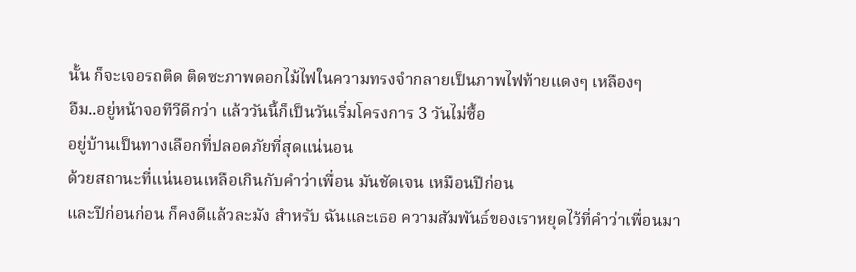นั้น ก็จะเจอรถติด ติดซะภาพดอกไม้ไฟในความทรงจำกลายเป็นภาพไฟท้ายแดงๆ เหลืองๆ
อืม..อยู่หน้าจอทีวีดีกว่า แล้ววันนี้ก็เป็นวันเริ่มโครงการ 3 วันไม่ซื้อ
อยู่บ้านเป็นทางเลือกที่ปลอดภัยที่สุดแน่นอน
ด้วยสถานะที่แน่นอนเหลือเกินกับคำว่าเพื่อน มันชัดเจน เหมือนปีก่อน
และปีก่อนก่อน ก็คงดีแล้วละมัง สำหรับ ฉันและเธอ ความสัมพันธ์ของเราหยุดไว้ที่คำว่าเพื่อนมา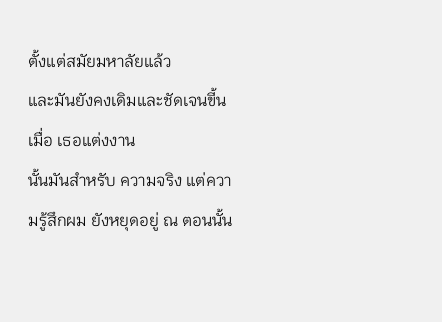ตั้งแต่สมัยมหาลัยแล้ว
และมันยังคงเดิมและชัดเจนขี้น เมื่อ เธอแต่งงาน
นั้นมันสำหรับ ความจริง แต่ความรู้สึกผม ยังหยุดอยู่ ณ ตอนนั้น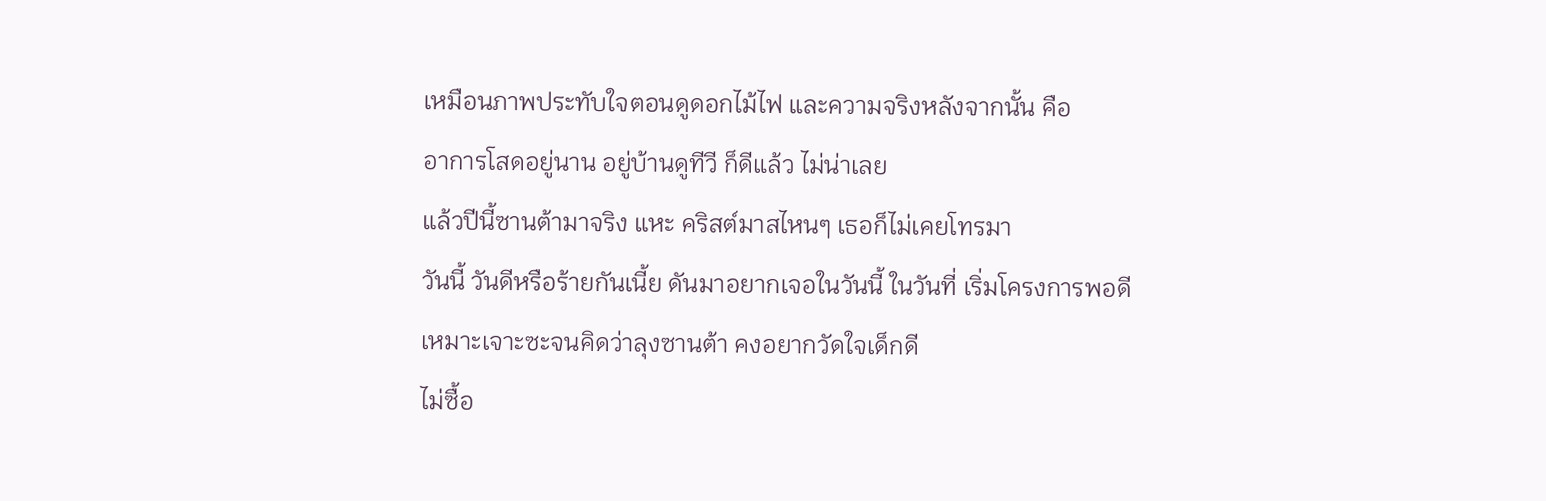เหมือนภาพประทับใจตอนดูดอกไม้ไฟ และความจริงหลังจากนั้น คือ
อาการโสดอยู่นาน อยู่บ้านดูทีวี ก็ดีแล้ว ไม่น่าเลย
แล้วปีนี้ซานต้ามาจริง แหะ คริสต์มาสไหนๆ เธอก็ไม่เคยโทรมา
วันนี้ วันดีหรือร้ายกันเนี้ย ดันมาอยากเจอในวันนี้ ในวันที่ เริ่มโครงการพอดี
เหมาะเจาะซะจนคิดว่าลุงซานต้า คงอยากวัดใจเด็กดี
ไม่ซื้อ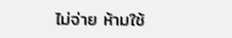ไม่จ่าย ห้ามใช้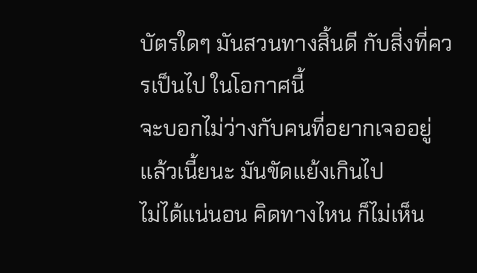บัตรใดๆ มันสวนทางสิ้นดี กับสิ่งที่ควรเป็นไป ในโอกาศนี้
จะบอกไม่ว่างกับคนที่อยากเจออยู่แล้วเนี้ยนะ มันขัดแย้งเกินไป
ไม่ได้แน่นอน คิดทางไหน ก็ไม่เห็น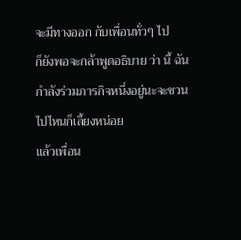จะมีทางออก กับเพื่อนทั่วๆ ไป
ก็ยังพอจะกล้าพูดอธิบาย ว่า นี้ ฉันกำลังร่วมภารกิจหนึ่งอยู่นะจะชวนไปไหนก็เลี้ยงหน่อย
แล้วเพื่อน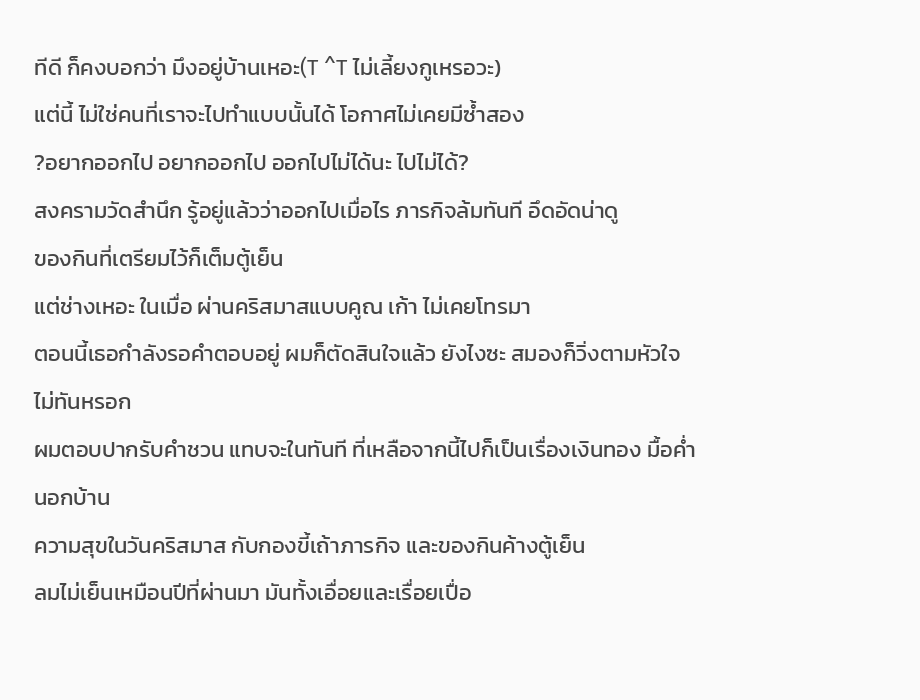ทีดี ก็คงบอกว่า มึงอยู่บ้านเหอะ(T ^T ไม่เลี้ยงกูเหรอวะ)
แต่นี้ ไม่ใช่คนที่เราจะไปทำแบบนั้นได้ โอกาศไม่เคยมีซ้ำสอง
?อยากออกไป อยากออกไป ออกไปไม่ได้นะ ไปไม่ได้?
สงครามวัดสำนึก รู้อยู่แล้วว่าออกไปเมื่อไร ภารกิจล้มทันที อึดอัดน่าดู
ของกินที่เตรียมไว้ก็เต็มตู้เย็น
แต่ช่างเหอะ ในเมื่อ ผ่านคริสมาสแบบคูณ เก้า ไม่เคยโทรมา
ตอนนี้เธอกำลังรอคำตอบอยู่ ผมก็ตัดสินใจแล้ว ยังไงซะ สมองก็วิ่งตามหัวใจไม่ทันหรอก
ผมตอบปากรับคำชวน แทบจะในทันที ที่เหลือจากนี้ไปก็เป็นเรื่องเงินทอง มื้อค่ำนอกบ้าน
ความสุขในวันคริสมาส กับกองขี้เถ้าภารกิจ และของกินค้างตู้เย็น
ลมไม่เย็นเหมือนปีที่ผ่านมา มันทั้งเอื่อยและเรื่อยเปื่อ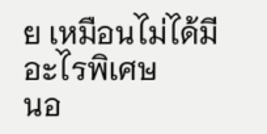ย เหมือนไม่ได้มีอะไรพิเศษ
นอ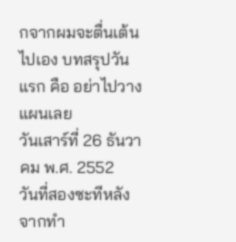กจากผมจะตื่นเต้นไปเอง บทสรุปวันแรก คือ อย่าไปวางแผนเลย
วันเสาร์ที่ 26 ธันวาคม พ.ศ. 2552
วันที่สองซะทีหลังจากทำ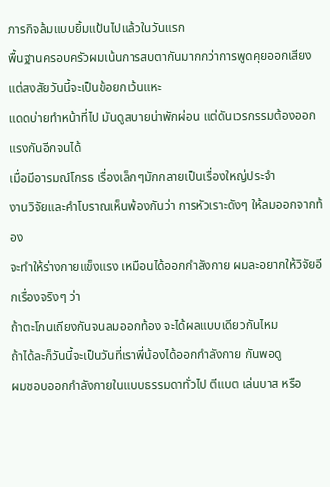ภารกิจล้มแบบยิ้มแป้นไปแล้วในวันแรก
พื้นฐานครอบครัวผมเน้นการสบตากันมากกว่าการพูดคุยออกเสียง
แต่สงสัยวันนี้จะเป็นข้อยกเว้นแหะ
แดดบ่ายทำหน้าที่ไป มันดูสบายน่าพักผ่อน แต่ดันเวรกรรมต้องออกแรงกันอีกจนได้
เมื่อมีอารมณ์โกรธ เรื่องเล็กๆมักกลายเป็นเรื่องใหญ่ประจำ
งานวิจัยและคำโบราณเห็นพ้องกันว่า การหัวเราะดังๆ ให้ลมออกจากท้อง
จะทำให้ร่างกายแข็งแรง เหมือนได้ออกกำลังกาย ผมละอยากให้วิจัยอีกเรื่องจริงๆ ว่า
ถ้าตะโกนเถียงกันจนลมออกท้อง จะได้ผลแบบเดียวกันไหม
ถ้าได้ละก็วันนี้จะเป็นวันที่เราพี่น้องได้ออกกำลังกาย กันพอดู
ผมชอบออกกำลังกายในแบบธรรมดาทั่วไป ตีแบต เล่นบาส หรือ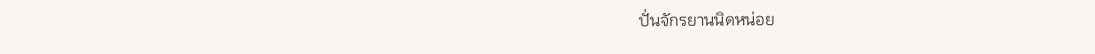ปั่นจักรยานนิดหน่อย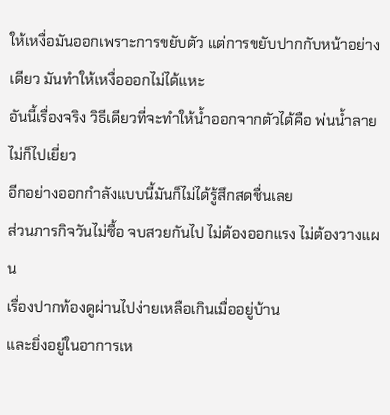ให้เหงื่อมันออกเพราะการขยับตัว แต่การขยับปากกับหน้าอย่างเดียว มันทำให้เหงื่อออกไม่ได้แหะ
อันนี้เรื่องจริง วิธีเดียวที่จะทำให้น้ำออกจากตัวได้คือ พ่นน้ำลายไม่ก็ไปเยี่ยว
อีกอย่างออกกำลังแบบนี้มันก็ไม่ได้รู้สึกสดชื่นเลย
ส่วนภารกิจวันไม่ซื้อ จบสวยกันไป ไม่ต้องออกแรง ไม่ต้องวางแผน
เรื่องปากท้องดูผ่านไปง่ายเหลือเกินเมื่ออยู่บ้าน
และยิ่งอยู่ในอาการเห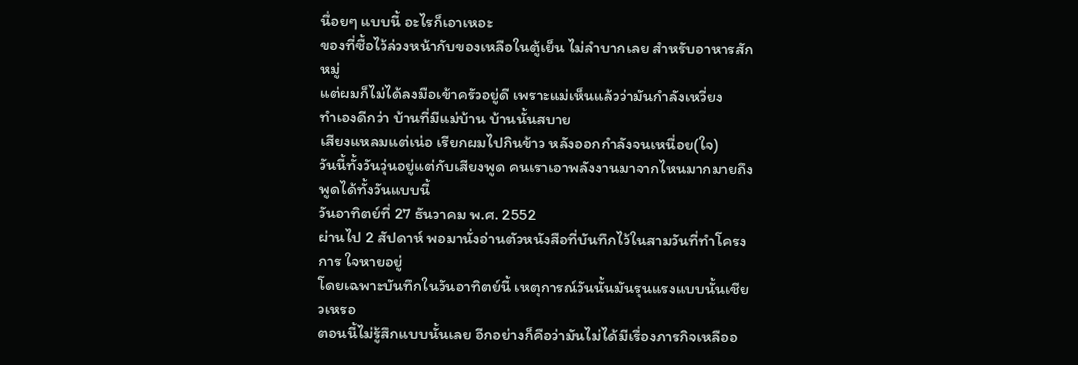นื่อยๆ แบบนี้ อะไรก็เอาเหอะ
ของที่ซื้อไว้ล่วงหน้ากับของเหลือในตู้เย็น ไม่ลำบากเลย สำหรับอาหารสักหมู่
แต่ผมก็ไม่ได้ลงมือเข้าครัวอยู่ดี เพราะแม่เห็นแล้วว่ามันกำลังเหวี่ยง
ทำเองดีกว่า บ้านที่มีแม่บ้าน บ้านนั้นสบาย
เสียงแหลมแต่เน่อ เรียกผมไปกินข้าว หลังออกกำลังจนเหนื่อย(ใจ)
วันนี้ทั้งวันวุ่นอยู่แต่กับเสียงพูด คนเราเอาพลังงานมาจากไหนมากมายถึงพูดได้ทั้งวันแบบนี้
วันอาทิตย์ที่ 27 ธันวาคม พ.ศ. 2552
ผ่านไป 2 สัปดาห์ พอมานั่งอ่านตัวหนังสือที่บันทึกไว้ในสามวันที่ทำโครงการ ใจหายอยู่
โดยเฉพาะบันทึกในวันอาทิตย์นี้ เหตุการณ์วันนั้นมันรุนแรงแบบนั้นเชียวเหรอ
ตอนนี้ไม่รู้สึกแบบนั้นเลย อีกอย่างก็คือว่ามันไม่ได้มีเรื่องภารกิจเหลืออ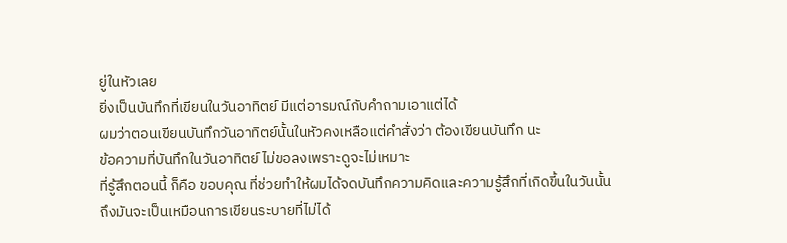ยู่ในหัวเลย
ยิ่งเป็นบันทึกที่เขียนในวันอาทิตย์ มีแต่อารมณ์กับคำถามเอาแต่ได้
ผมว่าตอนเขียนบันทึกวันอาทิตย์นั้นในหัวคงเหลือแต่คำสั่งว่า ต้องเขียนบันทึก นะ
ข้อความที่บันทึกในวันอาทิตย์ ไม่ขอลงเพราะดูจะไม่เหมาะ
ที่รู้สึกตอนนี้ ก็คือ ขอบคุณ ที่ช่วยทำให้ผมได้จดบันทึกความคิดและความรู้สึกที่เกิดขี้นในวันนั้น
ถึงมันจะเป็นเหมือนการเขียนระบายที่ไม่ได้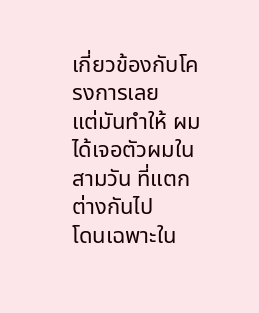เกี่ยวข้องกับโครงการเลย
แต่มันทำให้ ผมได้เจอตัวผมในสามวัน ที่แตกต่างกันไป
โดนเฉพาะใน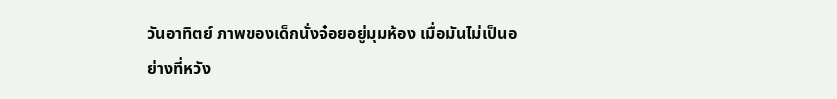วันอาทิตย์ ภาพของเด็กนั่งจ๋อยอยู่มุมห้อง เมื่อมันไม่เป็นอย่างที่หวัง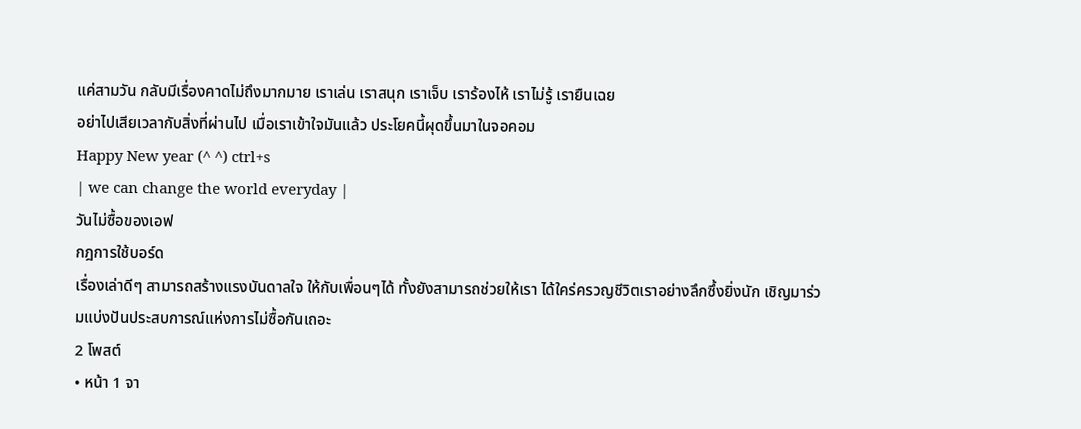แค่สามวัน กลับมีเรื่องคาดไม่ถึงมากมาย เราเล่น เราสนุก เราเจ็บ เราร้องไห้ เราไม่รู้ เรายืนเฉย
อย่าไปเสียเวลากับสิ่งที่ผ่านไป เมื่อเราเข้าใจมันแล้ว ประโยคนี้ผุดขึ้นมาในจอคอม
Happy New year (^ ^) ctrl+s
| we can change the world everyday |
วันไม่ซื้อของเอฟ
กฎการใช้บอร์ด
เรื่องเล่าดีๆ สามารถสร้างแรงบันดาลใจ ให้กับเพื่อนๆได้ ทั้งยังสามารถช่วยให้เรา ได้ใคร่ครวญชีวิตเราอย่างลึกซึ้งยิ่งนัก เชิญมาร่วมแบ่งปันประสบการณ์แห่งการไม่ซื้อกันเถอะ
2 โพสต์
• หน้า 1 จา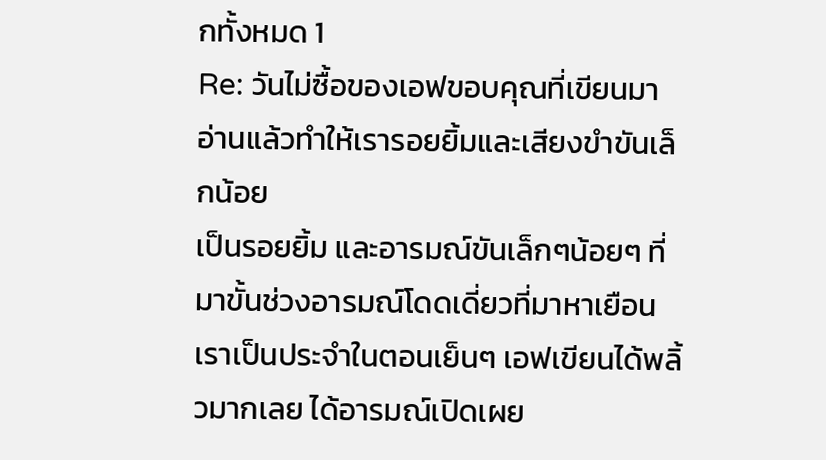กทั้งหมด 1
Re: วันไม่ซื้อของเอฟขอบคุณที่เขียนมา อ่านแล้วทำให้เรารอยยิ้มและเสียงขำขันเล็กน้อย
เป็นรอยยิ้ม และอารมณ์ขันเล็กๆน้อยๆ ที่มาขั้นช่วงอารมณ์โดดเดี่ยวที่มาหาเยือนเราเป็นประจำในตอนเย็นๆ เอฟเขียนได้พลิ้วมากเลย ได้อารมณ์เปิดเผย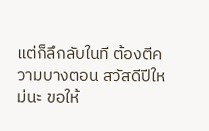แต่ก็ลึกลับในที ต้องตีความบางตอน สวัสดีปีใหม่นะ ขอให้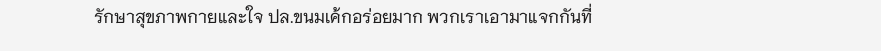รักษาสุขภาพกายและใจ ปล.ขนมเค้กอร่อยมาก พวกเราเอามาแจกกันที่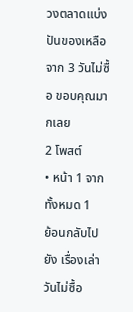วงตลาดแบ่งปันของเหลือจาก 3 วันไม่ซื้อ ขอบคุณมากเลย
2 โพสต์
• หน้า 1 จากทั้งหมด 1
ย้อนกลับไปยัง เรื่องเล่าวันไม่ซื้อ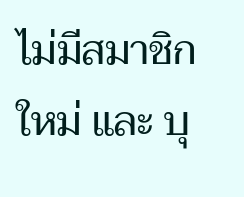ไม่มีสมาชิกใหม่ และ บุ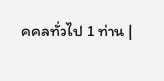คคลทั่วไป 1 ท่าน |